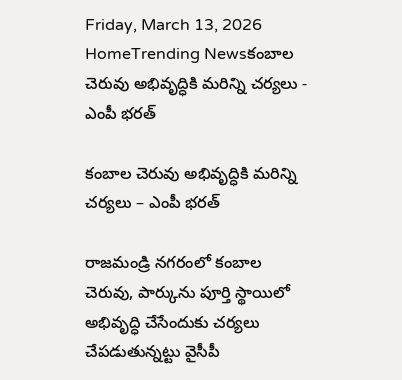Friday, March 13, 2026
HomeTrending Newsకంబాల చెరువు అభివృద్ధికి మరిన్ని చర్యలు - ఎంపీ భరత్

కంబాల చెరువు అభివృద్ధికి మరిన్ని చర్యలు – ఎంపీ భరత్

రాజమండ్రి నగరంలో కంబాల చెరువు, పార్కును పూర్తి స్థాయిలో అభివృద్ధి చేసేందుకు చర్యలు చేపడుతున్నట్టు వైసీపీ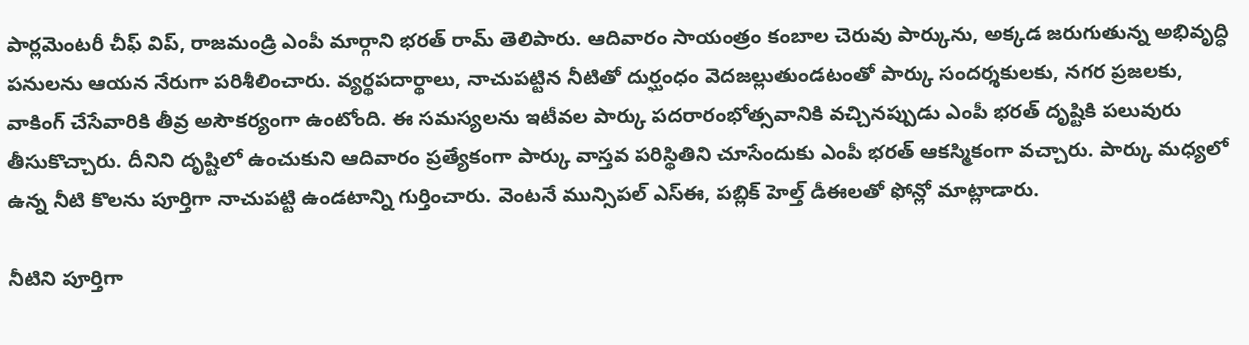పార్లమెంటరీ చీఫ్ విప్, రాజమండ్రి ఎంపీ మార్గాని భరత్ రామ్ తెలిపారు. ఆదివారం సాయంత్రం కంబాల చెరువు పార్కును, అక్కడ జరుగుతున్న అభివృద్ధి పనులను ఆయన నేరుగా పరిశీలించారు. వ్యర్థపదార్థాలు, నాచుపట్టిన‌ నీటితో దుర్ఘంధం వెదజల్లుతుండటంతో పార్కు సందర్శకులకు, నగర ప్రజలకు, వాకింగ్ చేసేవారికి తీవ్ర అసౌకర్యంగా ఉంటోంది. ఈ సమస్యలను ఇటీవల పార్కు పదరారంభోత్సవానికి వచ్చినప్పుడు ఎంపీ భరత్ దృష్టికి పలువురు తీసుకొచ్చారు. దీనిని దృష్టిలో ఉంచుకుని ఆదివారం ప్రత్యేకంగా పార్కు వాస్తవ పరిస్థితిని చూసేందుకు ఎంపీ భరత్ ఆకస్మికంగా వచ్చారు. పార్కు మధ్యలో ఉన్న నీటి కొలను పూర్తిగా నాచుపట్టి ఉండటాన్ని గుర్తించారు. వెంటనే మున్సిపల్ ఎస్ఈ, పబ్లిక్ హెల్త్ డీఈలతో ఫోన్లో మాట్లాడారు.

నీటిని పూర్తిగా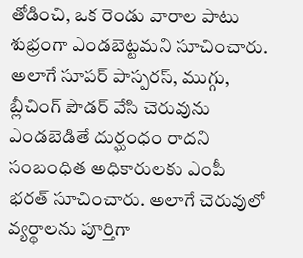తోడించి, ఒక రెండు వారాల పాటు శుభ్రంగా ఎండబెట్టమని సూచించారు. అలాగే సూపర్ పాస్పరస్, ముగ్గు, బ్లీచింగ్ పౌడర్ వేసి చెరువును ఎండబెడితే దుర్ఘంధం రాదని సంబంధిత అధికారులకు ఎంపీ భరత్ సూచించారు. అలాగే చెరువులో వ్యర్థాలను పూర్తిగా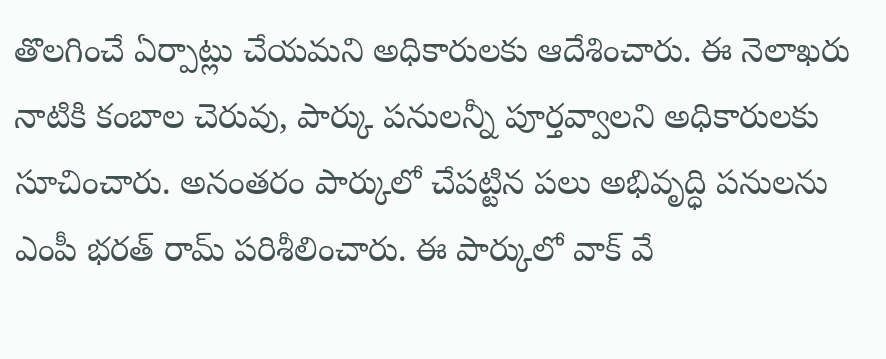తొలగించే ఏర్పాట్లు చేయమని అధికారులకు ఆదేశించారు. ఈ నెలాఖరు నాటికి కంబాల చెరువు, పార్కు పనులన్నీ పూర్తవ్వాలని అధికారులకు సూచించారు. అనంతరం పార్కులో చేపట్టిన పలు అభివృద్ధి పనులను ఎంపీ భరత్ రామ్ పరిశీలించారు. ఈ పార్కులో వాక్ వే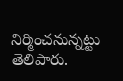నిర్మించనున్నట్టు తెలిపారు.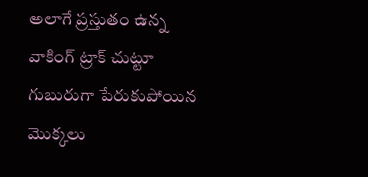అలాగే ప్రస్తుతం ఉన్న వాకింగ్ ట్రాక్ చుట్టూ గుబురుగా పేరుకుపోయిన మొక్కలు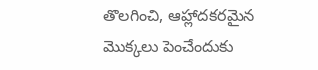తొలగించి, ఆహ్లాదకరమైన మొక్కలు పెంచేందుకు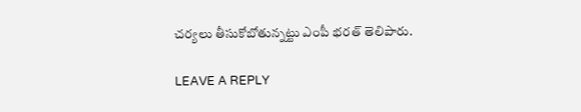చర్యలు తీసుకోబోతున్నట్టు ఎంపీ భరత్ తెలిపారు.

LEAVE A REPLY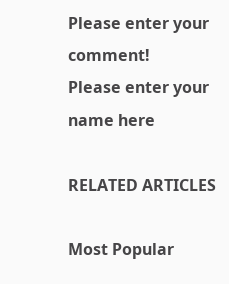Please enter your comment!
Please enter your name here

RELATED ARTICLES

Most Popular